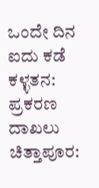ಒಂದೇ ದಿನ ಐದು ಕಡೆ ಕಳ್ಳತನ: ಪ್ರಕರಣ ದಾಖಲು
ಚಿತ್ತಾಪೂರ: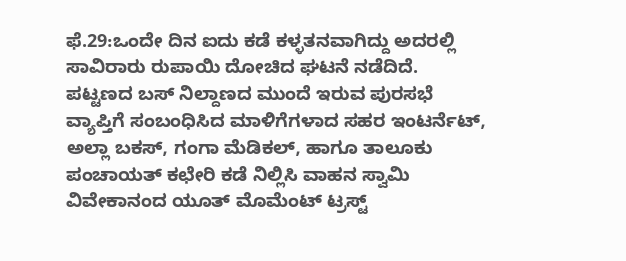ಫೆ.29:ಒಂದೇ ದಿನ ಐದು ಕಡೆ ಕಳ್ಳತನವಾಗಿದ್ದು ಅದರಲ್ಲಿ ಸಾವಿರಾರು ರುಪಾಯಿ ದೋಚಿದ ಘಟನೆ ನಡೆದಿದೆ.
ಪಟ್ಟಣದ ಬಸ್ ನಿಲ್ದಾಣದ ಮುಂದೆ ಇರುವ ಪುರಸಭೆ ವ್ಯಾಪ್ತಿಗೆ ಸಂಬಂಧಿಸಿದ ಮಾಳಿಗೆಗಳಾದ ಸಹರ ಇಂಟರ್ನೆಟ್, ಅಲ್ಲಾ ಬಕಸ್, ಗಂಗಾ ಮೆಡಿಕಲ್, ಹಾಗೂ ತಾಲೂಕು ಪಂಚಾಯತ್ ಕಛೇರಿ ಕಡೆ ನಿಲ್ಲಿಸಿ ವಾಹನ ಸ್ವಾಮಿ ವಿವೇಕಾನಂದ ಯೂತ್ ಮೊಮೆಂಟ್ ಟ್ರಸ್ಟ್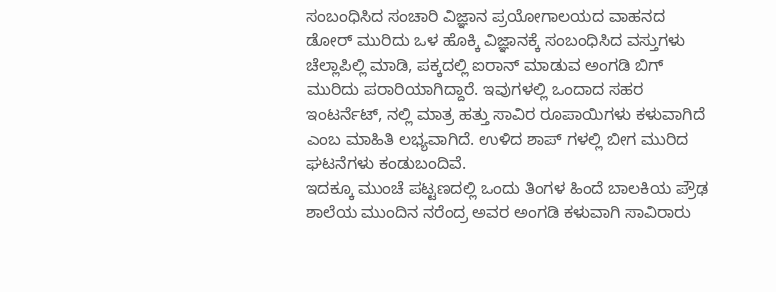ಸಂಬಂಧಿಸಿದ ಸಂಚಾರಿ ವಿಜ್ಞಾನ ಪ್ರಯೋಗಾಲಯದ ವಾಹನದ ಡೋರ್ ಮುರಿದು ಒಳ ಹೊಕ್ಕಿ ವಿಜ್ಞಾನಕ್ಕೆ ಸಂಬಂಧಿಸಿದ ವಸ್ತುಗಳು ಚೆಲ್ಲಾಪಿಲ್ಲಿ ಮಾಡಿ, ಪಕ್ಕದಲ್ಲಿ ಐರಾನ್ ಮಾಡುವ ಅಂಗಡಿ ಬಿಗ್ ಮುರಿದು ಪರಾರಿಯಾಗಿದ್ದಾರೆ. ಇವುಗಳಲ್ಲಿ ಒಂದಾದ ಸಹರ ಇಂಟರ್ನೆಟ್, ನಲ್ಲಿ ಮಾತ್ರ ಹತ್ತು ಸಾವಿರ ರೂಪಾಯಿಗಳು ಕಳುವಾಗಿದೆ ಎಂಬ ಮಾಹಿತಿ ಲಭ್ಯವಾಗಿದೆ. ಉಳಿದ ಶಾಪ್ ಗಳಲ್ಲಿ ಬೀಗ ಮುರಿದ ಘಟನೆಗಳು ಕಂಡುಬಂದಿವೆ.
ಇದಕ್ಕೂ ಮುಂಚೆ ಪಟ್ಟಣದಲ್ಲಿ ಒಂದು ತಿಂಗಳ ಹಿಂದೆ ಬಾಲಕಿಯ ಪ್ರೌಢ ಶಾಲೆಯ ಮುಂದಿನ ನರೆಂದ್ರ ಅವರ ಅಂಗಡಿ ಕಳುವಾಗಿ ಸಾವಿರಾರು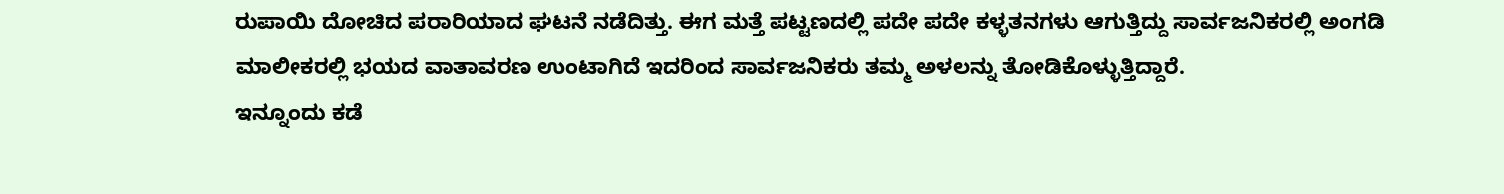ರುಪಾಯಿ ದೋಚಿದ ಪರಾರಿಯಾದ ಘಟನೆ ನಡೆದಿತ್ತು. ಈಗ ಮತ್ತೆ ಪಟ್ಟಣದಲ್ಲಿ ಪದೇ ಪದೇ ಕಳ್ಳತನಗಳು ಆಗುತ್ತಿದ್ದು ಸಾರ್ವಜನಿಕರಲ್ಲಿ ಅಂಗಡಿ ಮಾಲೀಕರಲ್ಲಿ ಭಯದ ವಾತಾವರಣ ಉಂಟಾಗಿದೆ ಇದರಿಂದ ಸಾರ್ವಜನಿಕರು ತಮ್ಮ ಅಳಲನ್ನು ತೋಡಿಕೊಳ್ಳುತ್ತಿದ್ದಾರೆ.
ಇನ್ನೂಂದು ಕಡೆ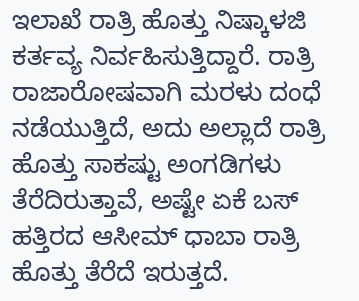ಇಲಾಖೆ ರಾತ್ರಿ ಹೊತ್ತು ನಿಷ್ಕಾಳಜಿ ಕರ್ತವ್ಯ ನಿರ್ವಹಿಸುತ್ತಿದ್ದಾರೆ. ರಾತ್ರಿ ರಾಜಾರೋಷವಾಗಿ ಮರಳು ದಂಧೆ ನಡೆಯುತ್ತಿದೆ, ಅದು ಅಲ್ಲಾದೆ ರಾತ್ರಿ ಹೊತ್ತು ಸಾಕಷ್ಟು ಅಂಗಡಿಗಳು ತೆರೆದಿರುತ್ತಾವೆ, ಅಷ್ಟೇ ಏಕೆ ಬಸ್ ಹತ್ತಿರದ ಆಸೀಮ್ ಧಾಬಾ ರಾತ್ರಿ ಹೊತ್ತು ತೆರೆದೆ ಇರುತ್ತದೆ.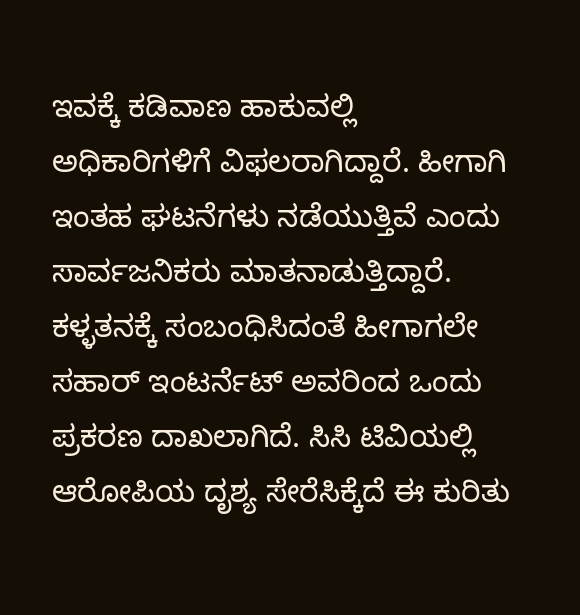ಇವಕ್ಕೆ ಕಡಿವಾಣ ಹಾಕುವಲ್ಲಿ ಅಧಿಕಾರಿಗಳಿಗೆ ವಿಫಲರಾಗಿದ್ದಾರೆ. ಹೀಗಾಗಿ ಇಂತಹ ಘಟನೆಗಳು ನಡೆಯುತ್ತಿವೆ ಎಂದು ಸಾರ್ವಜನಿಕರು ಮಾತನಾಡುತ್ತಿದ್ದಾರೆ.
ಕಳ್ಳತನಕ್ಕೆ ಸಂಬಂಧಿಸಿದಂತೆ ಹೀಗಾಗಲೇ ಸಹಾರ್ ಇಂಟರ್ನೆಟ್ ಅವರಿಂದ ಒಂದು ಪ್ರಕರಣ ದಾಖಲಾಗಿದೆ. ಸಿಸಿ ಟಿವಿಯಲ್ಲಿ ಆರೋಪಿಯ ದೃಶ್ಯ ಸೇರೆಸಿಕ್ಕೆದೆ ಈ ಕುರಿತು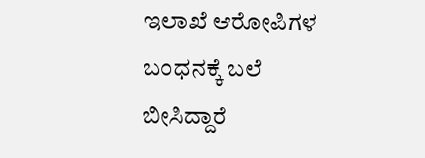ಇಲಾಖೆ ಆರೋಪಿಗಳ ಬಂಧನಕ್ಕೆ ಬಲೆ ಬೀಸಿದ್ದಾರೆ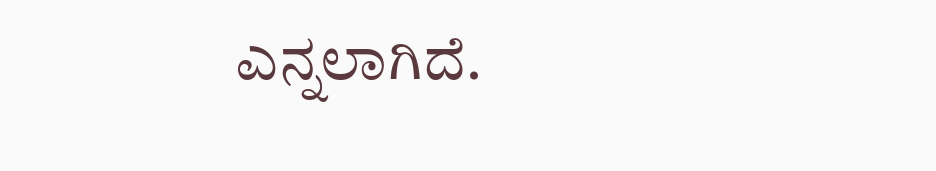ಎನ್ನಲಾಗಿದೆ.